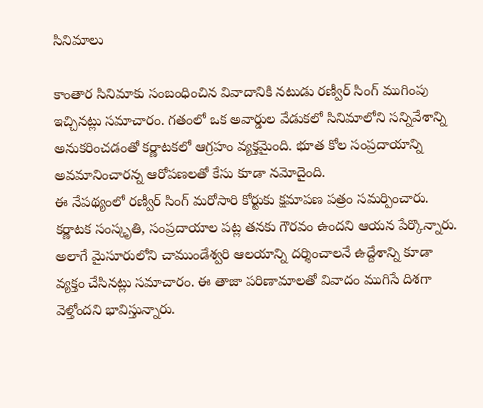సినిమాలు

కాంతార సినిమాకు సంబంధించిన వివాదానికి నటుడు రణ్వీర్ సింగ్ ముగింపు ఇచ్చినట్లు సమాచారం. గతంలో ఒక అవార్డుల వేడుకలో సినిమాలోని సన్నివేశాన్ని అనుకరించడంతో కర్ణాటకలో ఆగ్రహం వ్యక్తమైంది. భూత కోల సంప్రదాయాన్ని అవమానించారన్న ఆరోపణలతో కేసు కూడా నమోదైంది.
ఈ నేపథ్యంలో రణ్వీర్ సింగ్ మరోసారి కోర్టుకు క్షమాపణ పత్రం సమర్పించారు. కర్ణాటక సంస్కృతి, సంప్రదాయాల పట్ల తనకు గౌరవం ఉందని ఆయన పేర్కొన్నారు. అలాగే మైసూరులోని చాముండేశ్వరి ఆలయాన్ని దర్శించాలనే ఉద్దేశాన్ని కూడా వ్యక్తం చేసినట్లు సమాచారం. ఈ తాజా పరిణామాలతో వివాదం ముగిసే దిశగా వెళ్తోందని భావిస్తున్నారు.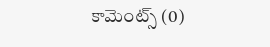కామెంట్స్ (0)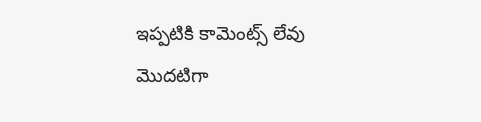ఇప్పటికి కామెంట్స్ లేవు
మొదటిగా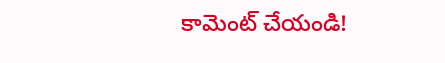కామెంట్ చేయండి!